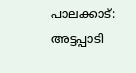പാലക്കാട്: അട്ടപ്പാടി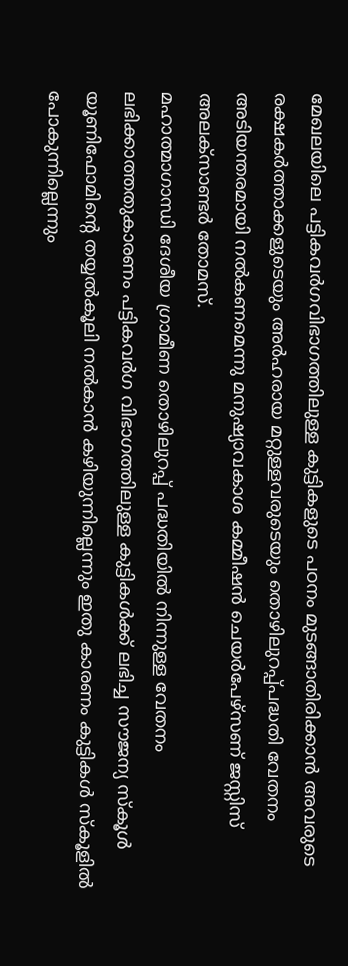മേഖലയിലെ പട്ടികവർഗവിഭാഗത്തിലുള്ള കുട്ടികളുടെ പഠനം മുടങ്ങാതിരിക്കാൻ അവരുടെ രക്ഷകർത്താക്കളുടെയും അർഹരായ മറ്റുള്ളവരുടെയും തൊഴിലുറപ്പ്പദ്ധതി വേതനം അടിയന്തരമായി നൽകണമെന്നു മനുഷ്യാവകാശ കമ്മീഷൻ ചെയർപേഴ്സണ് ജസ്റ്റിസ് അലക്സാണ്ടർ തോമസ്.
മഹാത്മാഗാന്ധി ദേശീയ ഗ്രാമീണ തൊഴിലുറപ്പ് പദ്ധതിയിൽ നിന്നുള്ള വേതനം ലഭിക്കാത്തതുകാരണം പട്ടികവർഗ വിഭാഗത്തിലുള്ള കുട്ടികൾക്ക് ലഭിച്ച സൗജന്യ സ്കൂൾ യൂണിഫോമിന്റെ തയ്യൽകൂലി നൽകാൻ കഴിയുന്നില്ലെന്നും ഇതു കാരണം കുട്ടികൾ സ്കൂളിൽ പോകുന്നില്ലെന്നും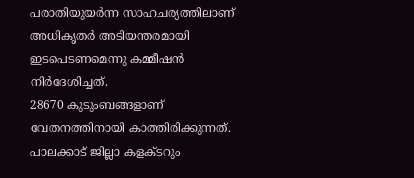പരാതിയുയർന്ന സാഹചര്യത്തിലാണ് അധികൃതർ അടിയന്തരമായി ഇടപെടണമെന്നു കമ്മീഷൻ നിർദേശിച്ചത്.
28670 കുടുംബങ്ങളാണ് വേതനത്തിനായി കാത്തിരിക്കുന്നത്. പാലക്കാട് ജില്ലാ കളക്ടറും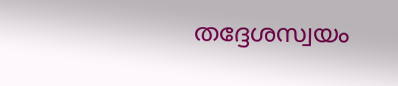തദ്ദേശസ്വയം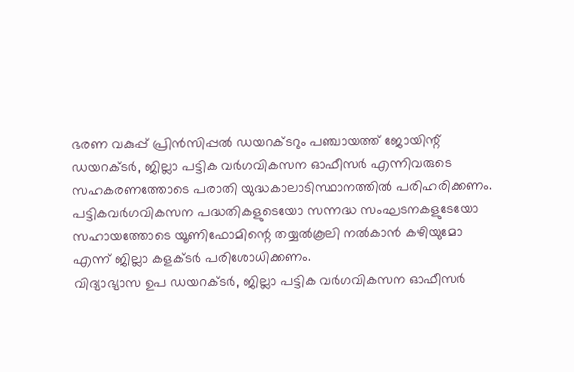ഭരണ വകുപ്പ് പ്രിൻസിപ്പൽ ഡയറക്ടറും പഞ്ചായത്ത് ജോയിന്റ് ഡയറക്ടർ, ജില്ലാ പട്ടിക വർഗവികസന ഓഫീസർ എന്നിവരുടെ സഹകരണത്തോടെ പരാതി യുദ്ധകാലാടിസ്ഥാനത്തിൽ പരിഹരിക്കണം. പട്ടികവർഗവികസന പദ്ധതികളുടെയോ സന്നദ്ധ സംഘടനകളുടേയോ സഹായത്തോടെ യൂണിഫോമിന്റെ തയ്യൽകൂലി നൽകാൻ കഴിയുമോ എന്ന് ജില്ലാ കളക്ടർ പരിശോധിക്കണം.
വിദ്യാഭ്യാസ ഉപ ഡയറക്ടർ, ജില്ലാ പട്ടിക വർഗവികസന ഓഫീസർ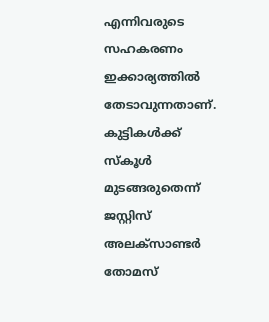എന്നിവരുടെ സഹകരണം ഇക്കാര്യത്തിൽ തേടാവുന്നതാണ്. കുട്ടികൾക്ക് സ്കൂൾ മുടങ്ങരുതെന്ന് ജസ്റ്റിസ് അലക്സാണ്ടർ തോമസ്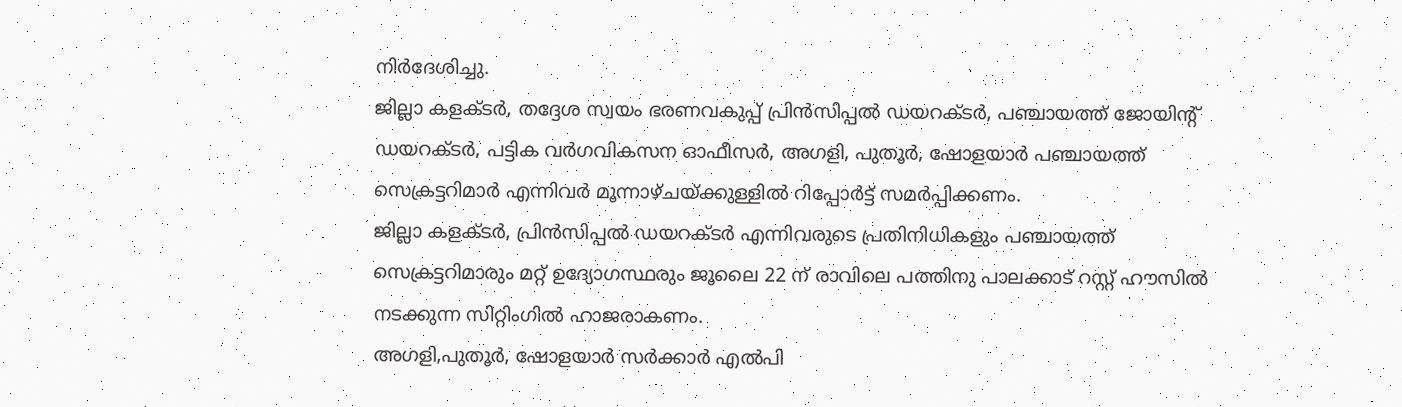നിർദേശിച്ചു.
ജില്ലാ കളക്ടർ, തദ്ദേശ സ്വയം ഭരണവകുപ്പ് പ്രിൻസിപ്പൽ ഡയറക്ടർ, പഞ്ചായത്ത് ജോയിന്റ് ഡയറക്ടർ, പട്ടിക വർഗവികസന ഓഫീസർ, അഗളി, പുതൂർ, ഷോളയാർ പഞ്ചായത്ത് സെക്രട്ടറിമാർ എന്നിവർ മൂന്നാഴ്ചയ്ക്കുള്ളിൽ റിപ്പോർട്ട് സമർപ്പിക്കണം.
ജില്ലാ കളക്ടർ, പ്രിൻസിപ്പൽ ഡയറക്ടർ എന്നിവരുടെ പ്രതിനിധികളും പഞ്ചായത്ത് സെക്രട്ടറിമാരും മറ്റ് ഉദ്യോഗസ്ഥരും ജൂലൈ 22 ന് രാവിലെ പത്തിനു പാലക്കാട് റസ്റ്റ് ഹൗസിൽ നടക്കുന്ന സിറ്റിംഗിൽ ഹാജരാകണം.
അഗളി,പുതൂർ, ഷോളയാർ സർക്കാർ എൽപി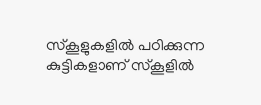സ്കൂളുകളിൽ പഠിക്കുന്ന കുട്ടികളാണ് സ്കൂളിൽ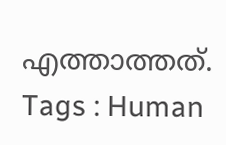എത്താത്തത്.
Tags : Human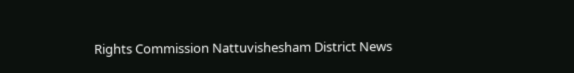Rights Commission Nattuvishesham District News